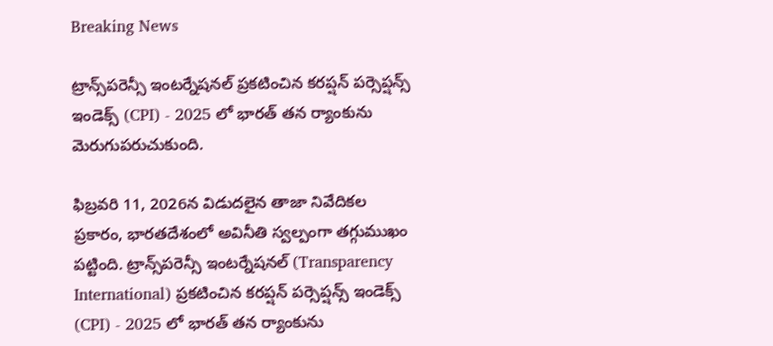Breaking News

ట్రాన్స్‌పరెన్సీ ఇంటర్నేషనల్ ప్రకటించిన కరప్షన్ పర్సెప్షన్స్ ఇండెక్స్ (CPI) - 2025 లో భారత్ తన ర్యాంకును మెరుగుపరుచుకుంది.

ఫిబ్రవరి 11, 2026న విడుదలైన తాజా నివేదికల ప్రకారం, భారతదేశంలో అవినీతి స్వల్పంగా తగ్గుముఖం పట్టింది. ట్రాన్స్‌పరెన్సీ ఇంటర్నేషనల్ (Transparency International) ప్రకటించిన కరప్షన్ పర్సెప్షన్స్ ఇండెక్స్ (CPI) - 2025 లో భారత్ తన ర్యాంకును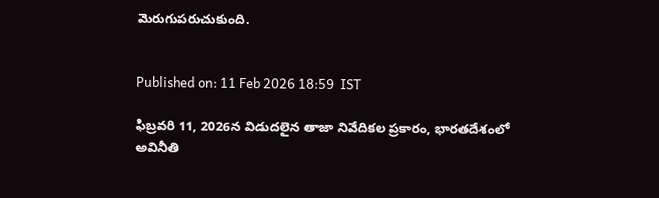మెరుగుపరుచుకుంది.


Published on: 11 Feb 2026 18:59  IST

ఫిబ్రవరి 11, 2026న విడుదలైన తాజా నివేదికల ప్రకారం, భారతదేశంలో అవినీతి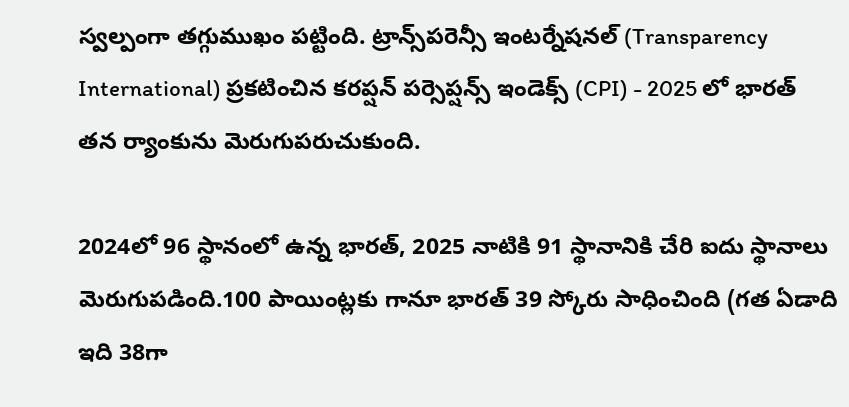స్వల్పంగా తగ్గుముఖం పట్టింది. ట్రాన్స్‌పరెన్సీ ఇంటర్నేషనల్ (Transparency International) ప్రకటించిన కరప్షన్ పర్సెప్షన్స్ ఇండెక్స్ (CPI) - 2025 లో భారత్ తన ర్యాంకును మెరుగుపరుచుకుంది.

2024లో 96 స్థానంలో ఉన్న భారత్, 2025 నాటికి 91 స్థానానికి చేరి ఐదు స్థానాలు మెరుగుపడింది.100 పాయింట్లకు గానూ భారత్ 39 స్కోరు సాధించింది (గత ఏడాది ఇది 38గా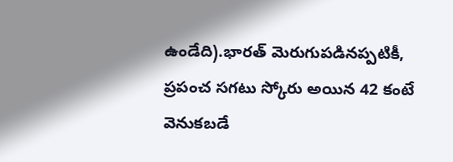ఉండేది).భారత్ మెరుగుపడినప్పటికీ, ప్రపంచ సగటు స్కోరు అయిన 42 కంటే వెనుకబడే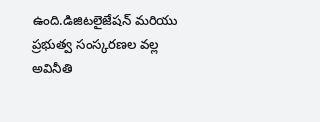ఉంది.డిజిటలైజేషన్ మరియు ప్రభుత్వ సంస్కరణల వల్ల అవినీతి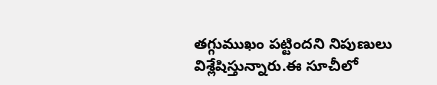తగ్గుముఖం పట్టిందని నిపుణులు విశ్లేషిస్తున్నారు.ఈ సూచీలో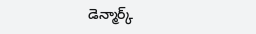డెన్మార్క్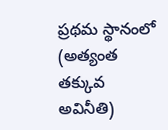ప్రథమ స్థానంలో (అత్యంత తక్కువ అవినీతి)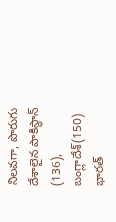నిలవగా, పొరుగు దేశాలైన పాకిస్థాన్ (136), బంగ్లాదేశ్(150) భారత్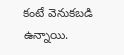కంటే వెనుకబడి ఉన్నాయి.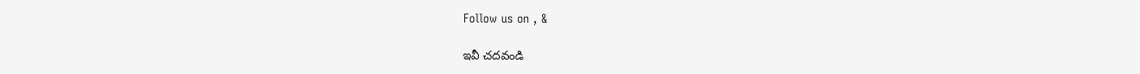Follow us on , &

ఇవీ చదవండి